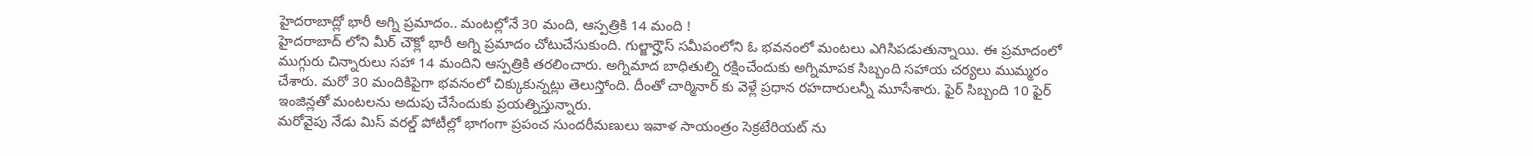హైదరాబాద్లో భారీ అగ్ని ప్రమాదం.. మంటల్లోనే 30 మంది, ఆస్పత్రికి 14 మంది !
హైదరాబాద్ లోని మీర్ చౌక్లో భారీ అగ్ని ప్రమాదం చోటుచేసుకుంది. గుల్జార్హౌస్ సమీపంలోని ఓ భవనంలో మంటలు ఎగిసిపడుతున్నాయి. ఈ ప్రమాదంలో ముగ్గురు చిన్నారులు సహా 14 మందిని ఆస్పత్రికి తరలించారు. అగ్నిమాద బాధితుల్ని రక్షించేందుకు అగ్నిమాపక సిబ్బంది సహాయ చర్యలు ముమ్మరం చేశారు. మరో 30 మందికిపైగా భవనంలో చిక్కుకున్నట్లు తెలుస్తోంది. దీంతో చార్మినార్ కు వెళ్లే ప్రధాన రహదారులన్నీ మూసేశారు. ఫైర్ సిబ్బంది 10 ఫైర్ ఇంజిన్లతో మంటలను అదుపు చేసేందుకు ప్రయత్నిస్తున్నారు.
మరోవైపు నేడు మిస్ వరల్డ్ పోటీల్లో భాగంగా ప్రపంచ సుందరీమణులు ఇవాళ సాయంత్రం సెక్రటేరియట్ ను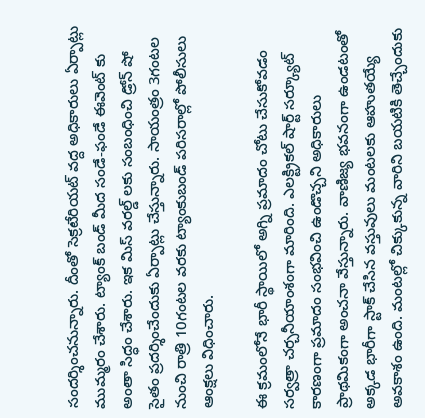సందర్శించనున్నారు. దీంతో సెక్రటేరియట్ వద్ద అధికారులు ఏర్పాట్లు ముమ్మరం చేశారు. ట్యాంక్ బండ్ మీద సండే-ఫండే ఈవెంట్ కు అంతా సిద్ధం చేశారు. ఇక మిస్ వరల్డ్ లకు సంబంధించి డ్రోన్ షో సైతం ప్రదర్శించేందుకు ఏర్పాట్లు చేస్తున్నారు. సాయంత్రం 3గంటల నుంచి రాత్రి 10గంటల వరకు ట్యాంకుబండ్ పరిసరాల్లో పోలీసులు ఆంక్షలు విధించారు.

ఈ క్రమంలోనే భారీ స్థాయిలో అగ్ని ప్రమాదం చోటు చేసుకోవడం సర్వత్రా చర్చనీయాంశంగా మారింది. ఎలక్ట్రికల్ షార్ట్ సర్క్యూట్ కారణంగా ప్రమాదం సంభవించి ఉండొచ్చని అధికారులు ప్రాథమికంగా అంచనా వేస్తున్నారు. వాణిజ్య భవనంగా ఉండటంతో అక్కడ భారీగా స్టాక్ చేసిన వస్తువులు మంటలకు ఆహుతయ్యే అవకాశం ఉంది. మంటల్లో చిక్కుకున్న వారిని బయటికి తెచ్చేందుకు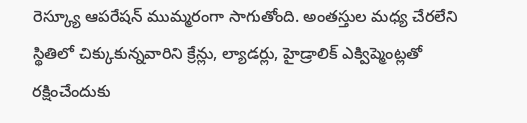రెస్క్యూ ఆపరేషన్ ముమ్మరంగా సాగుతోంది. అంతస్తుల మధ్య చేరలేని స్థితిలో చిక్కుకున్నవారిని క్రేన్లు, ల్యాడర్లు, హైడ్రాలిక్ ఎక్విప్మెంట్లతో రక్షించేందుకు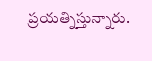ప్రయత్నిస్తున్నారు.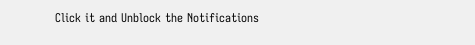Click it and Unblock the Notifications